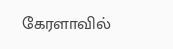கேரளாவில்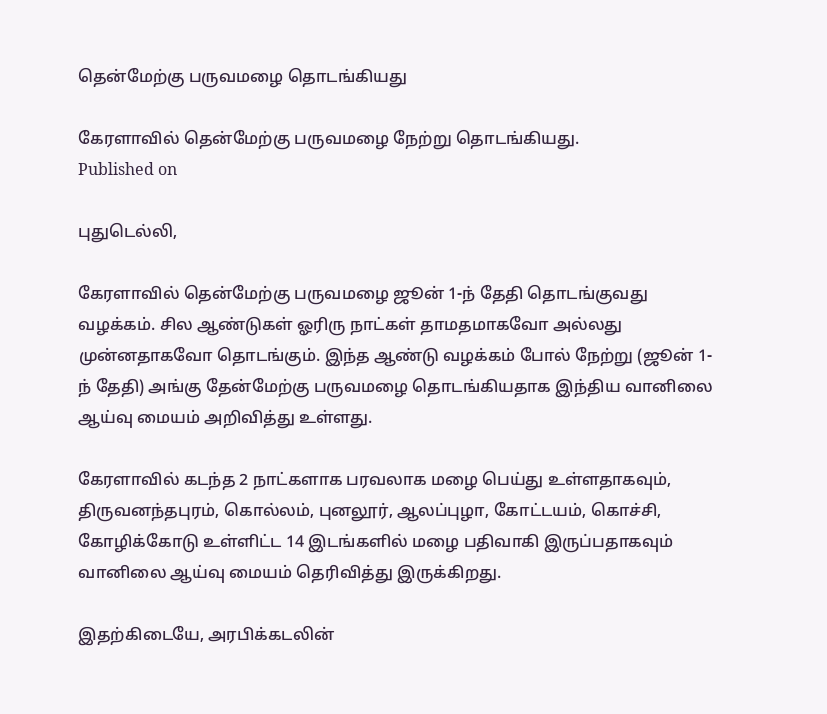தென்மேற்கு பருவமழை தொடங்கியது

கேரளாவில் தென்மேற்கு பருவமழை நேற்று தொடங்கியது.
Published on

புதுடெல்லி,

கேரளாவில் தென்மேற்கு பருவமழை ஜூன் 1-ந் தேதி தொடங்குவது வழக்கம். சில ஆண்டுகள் ஓரிரு நாட்கள் தாமதமாகவோ அல்லது முன்னதாகவோ தொடங்கும். இந்த ஆண்டு வழக்கம் போல் நேற்று (ஜூன் 1-ந் தேதி) அங்கு தேன்மேற்கு பருவமழை தொடங்கியதாக இந்திய வானிலை ஆய்வு மையம் அறிவித்து உள்ளது.

கேரளாவில் கடந்த 2 நாட்களாக பரவலாக மழை பெய்து உள்ளதாகவும், திருவனந்தபுரம், கொல்லம், புனலூர், ஆலப்புழா, கோட்டயம், கொச்சி, கோழிக்கோடு உள்ளிட்ட 14 இடங்களில் மழை பதிவாகி இருப்பதாகவும் வானிலை ஆய்வு மையம் தெரிவித்து இருக்கிறது.

இதற்கிடையே, அரபிக்கடலின்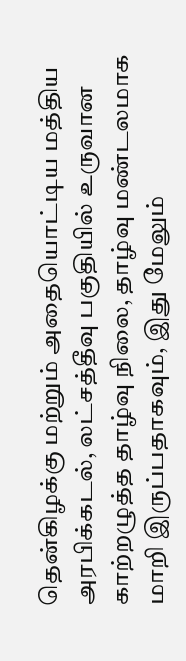தென்கிழக்கு மற்றும் அதையொட்டிய மத்திய அரபிக்கடல், லட்சத்தீவு பகுதியில் உருவான காற்றழுத்த தாழ்வு நிலை, தாழ்வு மண்டலமாக மாறி இருப்பதாகவும், இது மேலும்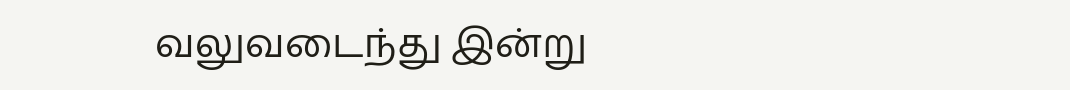வலுவடைந்து இன்று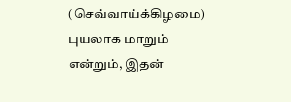(செவ்வாய்க்கிழமை) புயலாக மாறும் என்றும், இதன்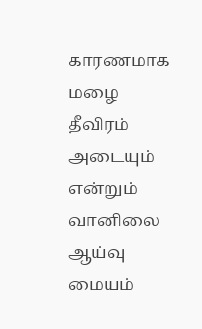காரணமாக மழை தீவிரம் அடையும் என்றும் வானிலை ஆய்வு மையம்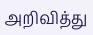அறிவித்து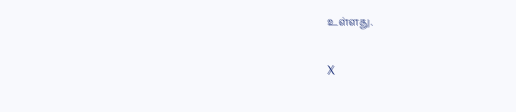உள்ளது.

X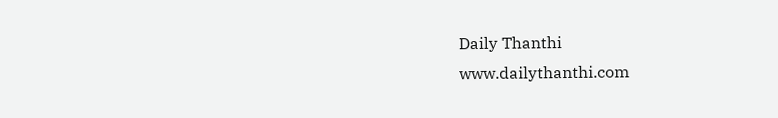Daily Thanthi
www.dailythanthi.com